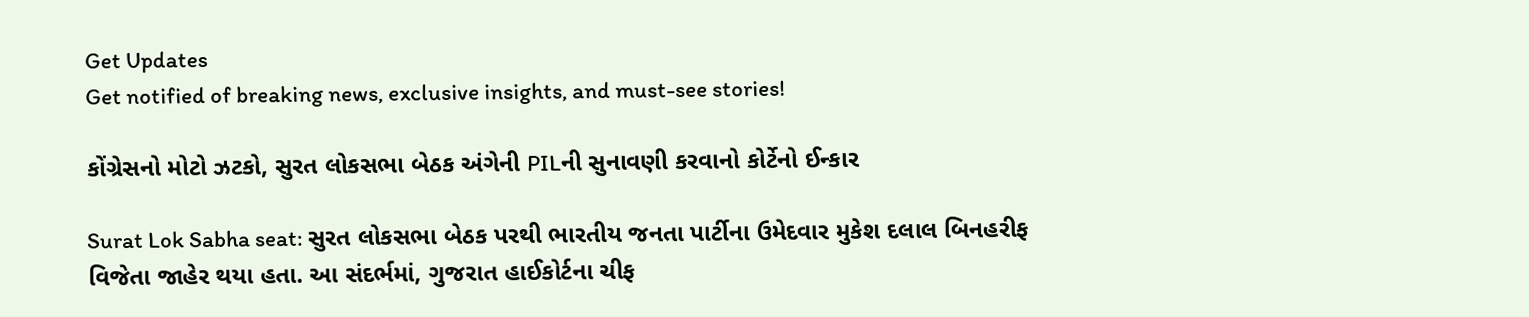Get Updates
Get notified of breaking news, exclusive insights, and must-see stories!

કોંગ્રેસનો મોટો ઝટકો, સુરત લોકસભા બેઠક અંગેની PILની સુનાવણી કરવાનો કોર્ટેનો ઈન્કાર

Surat Lok Sabha seat: સુરત લોકસભા બેઠક પરથી ભારતીય જનતા પાર્ટીના ઉમેદવાર મુકેશ દલાલ બિનહરીફ વિજેતા જાહેર થયા હતા. આ સંદર્ભમાં, ગુજરાત હાઈકોર્ટના ચીફ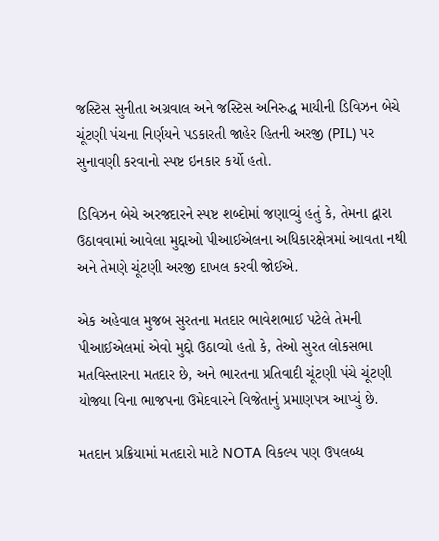જસ્ટિસ સુનીતા અગ્રવાલ અને જસ્ટિસ અનિરુદ્ધ માયીની ડિવિઝન બેચે ચૂંટણી પંચના નિર્ણયને પડકારતી જાહેર હિતની અરજી (PIL) પર સુનાવણી કરવાનો સ્પષ્ટ ઇનકાર કર્યો હતો.

ડિવિઝન બેચે અરજદારને સ્પષ્ટ શબ્દોમાં જણાવ્યું હતું કે, તેમના દ્વારા ઉઠાવવામાં આવેલા મુદ્દાઓ પીઆઈએલના અધિકારક્ષેત્રમાં આવતા નથી અને તેમણે ચૂંટણી અરજી દાખલ કરવી જોઈએ.

એક અહેવાલ મુજબ સુરતના મતદાર ભાવેશભાઈ પટેલે તેમની પીઆઈએલમાં એવો મુદ્દો ઉઠાવ્યો હતો કે, તેઓ સુરત લોકસભા મતવિસ્તારના મતદાર છે, અને ભારતના પ્રતિવાદી ચૂંટણી પંચે ચૂંટણી યોજ્યા વિના ભાજપના ઉમેદવારને વિજેતાનું પ્રમાણપત્ર આપ્યું છે.

મતદાન પ્રક્રિયામાં મતદારો માટે NOTA વિકલ્પ પણ ઉપલબ્ધ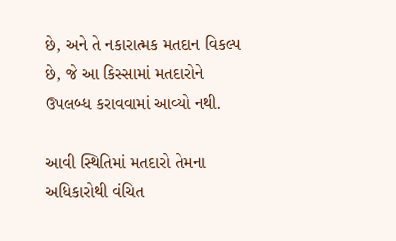છે, અને તે નકારાત્મક મતદાન વિકલ્પ છે, જે આ કિસ્સામાં મતદારોને ઉપલબ્ધ કરાવવામાં આવ્યો નથી.

આવી સ્થિતિમાં મતદારો તેમના અધિકારોથી વંચિત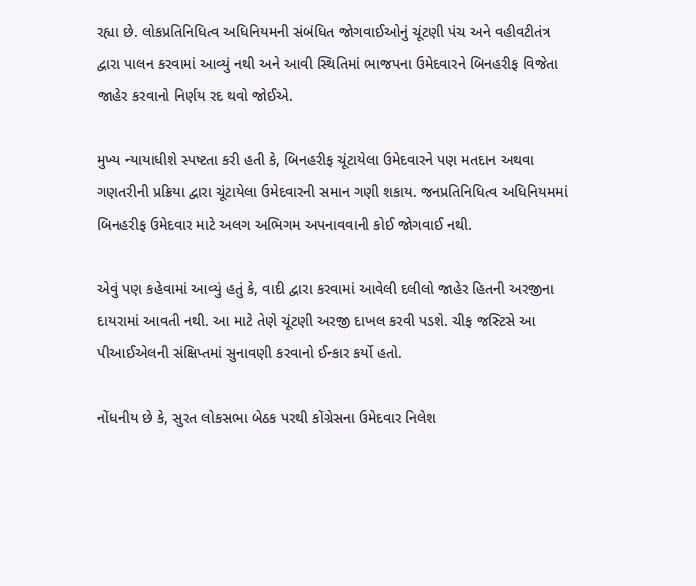રહ્યા છે. લોકપ્રતિનિધિત્વ અધિનિયમની સંબંધિત જોગવાઈઓનું ચૂંટણી પંચ અને વહીવટીતંત્ર દ્વારા પાલન કરવામાં આવ્યું નથી અને આવી સ્થિતિમાં ભાજપના ઉમેદવારને બિનહરીફ વિજેતા જાહેર કરવાનો નિર્ણય રદ થવો જોઈએ.

મુખ્ય ન્યાયાધીશે સ્પષ્ટતા કરી હતી કે, બિનહરીફ ચૂંટાયેલા ઉમેદવારને પણ મતદાન અથવા ગણતરીની પ્રક્રિયા દ્વારા ચૂંટાયેલા ઉમેદવારની સમાન ગણી શકાય. જનપ્રતિનિધિત્વ અધિનિયમમાં બિનહરીફ ઉમેદવાર માટે અલગ અભિગમ અપનાવવાની કોઈ જોગવાઈ નથી.

એવું પણ કહેવામાં આવ્યું હતું કે, વાદી દ્વારા કરવામાં આવેલી દલીલો જાહેર હિતની અરજીના દાયરામાં આવતી નથી. આ માટે તેણે ચૂંટણી અરજી દાખલ કરવી પડશે. ચીફ જસ્ટિસે આ પીઆઈએલની સંક્ષિપ્તમાં સુનાવણી કરવાનો ઈન્કાર કર્યો હતો.

નોંધનીય છે કે, સુરત લોકસભા બેઠક પરથી કોંગ્રેસના ઉમેદવાર નિલેશ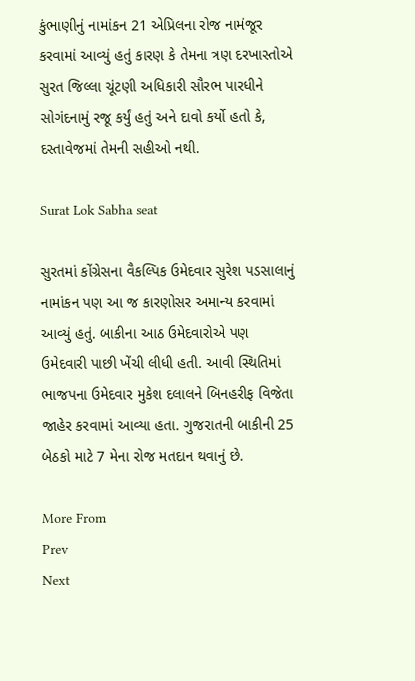કુંભાણીનું નામાંકન 21 એપ્રિલના રોજ નામંજૂર કરવામાં આવ્યું હતું કારણ કે તેમના ત્રણ દરખાસ્તોએ સુરત જિલ્લા ચૂંટણી અધિકારી સૌરભ પારધીને સોગંદનામું રજૂ કર્યું હતું અને દાવો કર્યો હતો કે, દસ્તાવેજમાં તેમની સહીઓ નથી.

Surat Lok Sabha seat

સુરતમાં કોંગ્રેસના વૈકલ્પિક ઉમેદવાર સુરેશ પડસાલાનું નામાંકન પણ આ જ કારણોસર અમાન્ય કરવામાં આવ્યું હતું. બાકીના આઠ ઉમેદવારોએ પણ ઉમેદવારી પાછી ખેંચી લીધી હતી. આવી સ્થિતિમાં ભાજપના ઉમેદવાર મુકેશ દલાલને બિનહરીફ વિજેતા જાહેર કરવામાં આવ્યા હતા. ગુજરાતની બાકીની 25 બેઠકો માટે 7 મેના રોજ મતદાન થવાનું છે.

More From
Prev
Next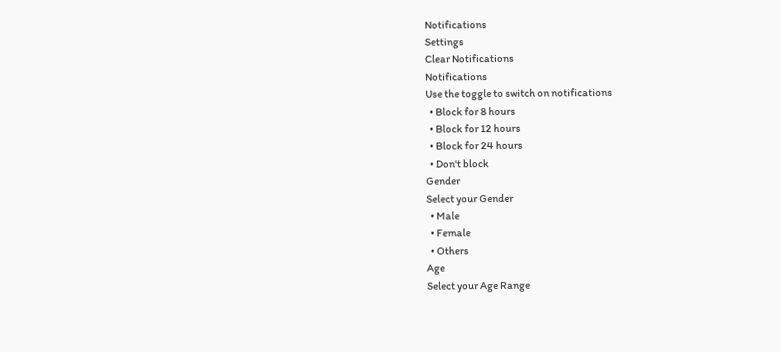Notifications
Settings
Clear Notifications
Notifications
Use the toggle to switch on notifications
  • Block for 8 hours
  • Block for 12 hours
  • Block for 24 hours
  • Don't block
Gender
Select your Gender
  • Male
  • Female
  • Others
Age
Select your Age Range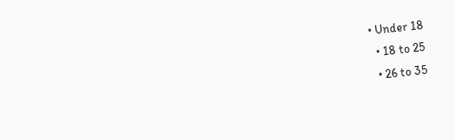• Under 18
  • 18 to 25
  • 26 to 35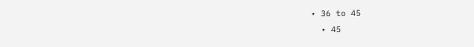• 36 to 45
  • 45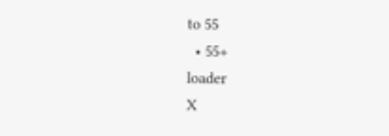to 55
  • 55+
loader
X